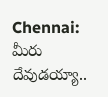Chennai: మీరు దేవుడయ్యా..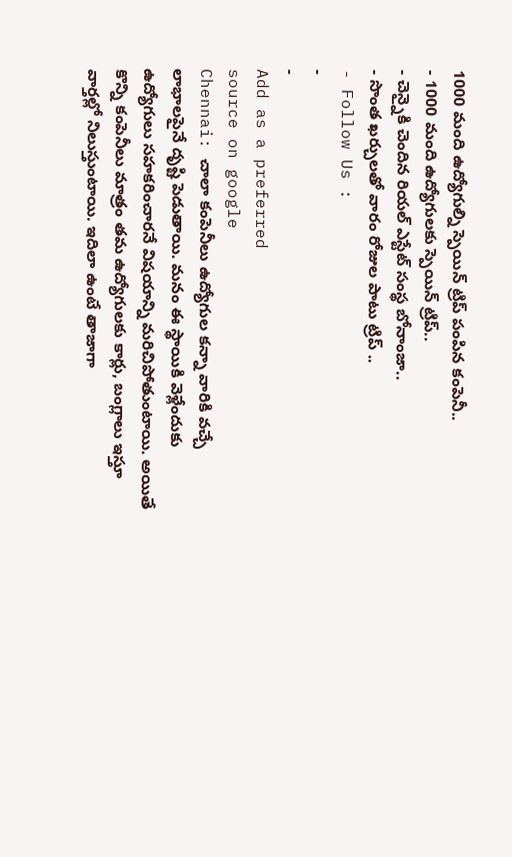1000 మంది ఉద్యోగుల్ని స్పెయిన్ ట్రిప్ పంపిన కంపెనీ..
- 1000 మంది ఉద్యోగులకు స్పెయిన్ ట్రిప్..
- చెన్నైకి చెందిన రియల్ ఎస్టేట్ సంస్థ బోనాంజా..
- సొంత ఖర్చులతో వారం రోజుల పాటు ట్రిప్ ..
- Follow Us :
-
-
Add as a preferred
source on google
Chennai: చాలా కంపెనీలు ఉద్యోగుల కన్నా వారికి వచ్చే లాభాలపైనే దృష్టి పెడుతాయి. మనం ఈ స్థాయికి వెళ్లేందుకు ఉద్యోగులు సహకరించారనే విషయాన్ని మరిచిపోతుంటాయి. అయితే కొన్ని కంపెనీలు మాత్రం తమ ఉద్యోగులకు కార్లు, బంగ్లాలు ఇస్తూ వార్తల్లో నిలుస్తుంటాయి. ఇదిలా ఉంటే తాజాగా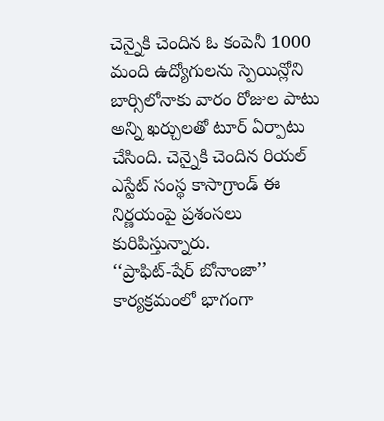చెన్నైకి చెందిన ఓ కంపెనీ 1000 మంది ఉద్యోగులను స్పెయిన్లోని బార్సిలోనాకు వారం రోజుల పాటు అన్ని ఖర్చులతో టూర్ ఏర్పాటు చేసింది. చెన్నైకి చెందిన రియల్ ఎస్టేట్ సంస్థ కాసాగ్రాండ్ ఈ నిర్ణయంపై ప్రశంసలు కురిపిస్తున్నారు.
‘‘ప్రాఫిట్-షేర్ బోనాంజా’’ కార్యక్రమంలో భాగంగా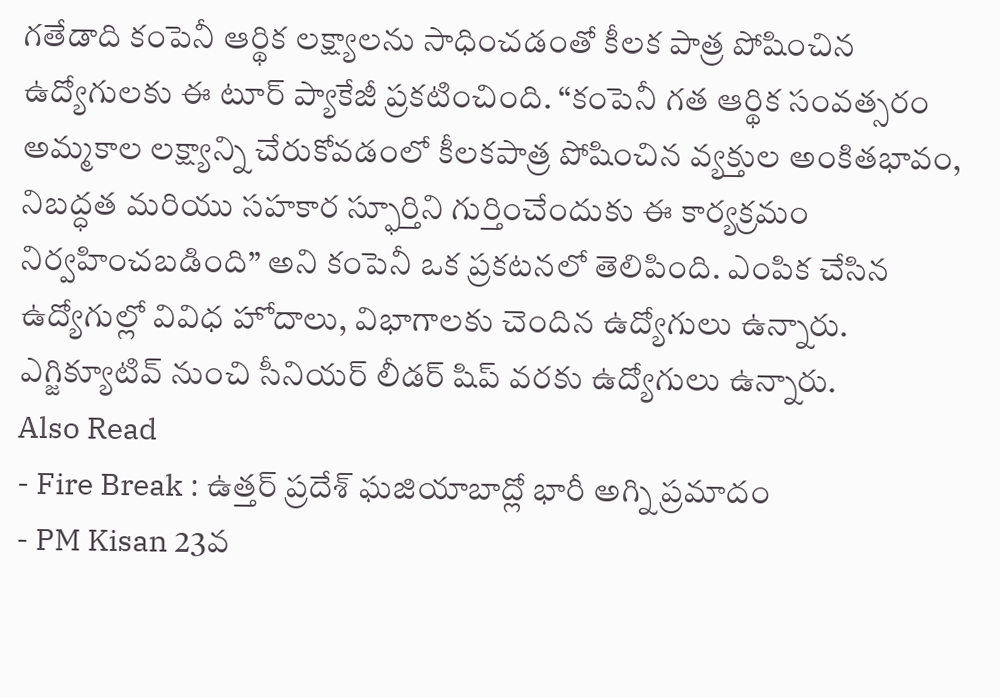గతేడాది కంపెనీ ఆర్థిక లక్ష్యాలను సాధించడంతో కీలక పాత్ర పోషించిన ఉద్యోగులకు ఈ టూర్ ప్యాకేజీ ప్రకటించింది. “కంపెనీ గత ఆర్థిక సంవత్సరం అమ్మకాల లక్ష్యాన్ని చేరుకోవడంలో కీలకపాత్ర పోషించిన వ్యక్తుల అంకితభావం, నిబద్ధత మరియు సహకార స్ఫూర్తిని గుర్తించేందుకు ఈ కార్యక్రమం నిర్వహించబడింది” అని కంపెనీ ఒక ప్రకటనలో తెలిపింది. ఎంపిక చేసిన ఉద్యోగుల్లో వివిధ హోదాలు, విభాగాలకు చెందిన ఉద్యోగులు ఉన్నారు. ఎగ్జిక్యూటివ్ నుంచి సీనియర్ లీడర్ షిప్ వరకు ఉద్యోగులు ఉన్నారు.
Also Read
- Fire Break : ఉత్తర్ ప్రదేశ్ ఘజియాబాద్లో భారీ అగ్ని ప్రమాదం
- PM Kisan 23వ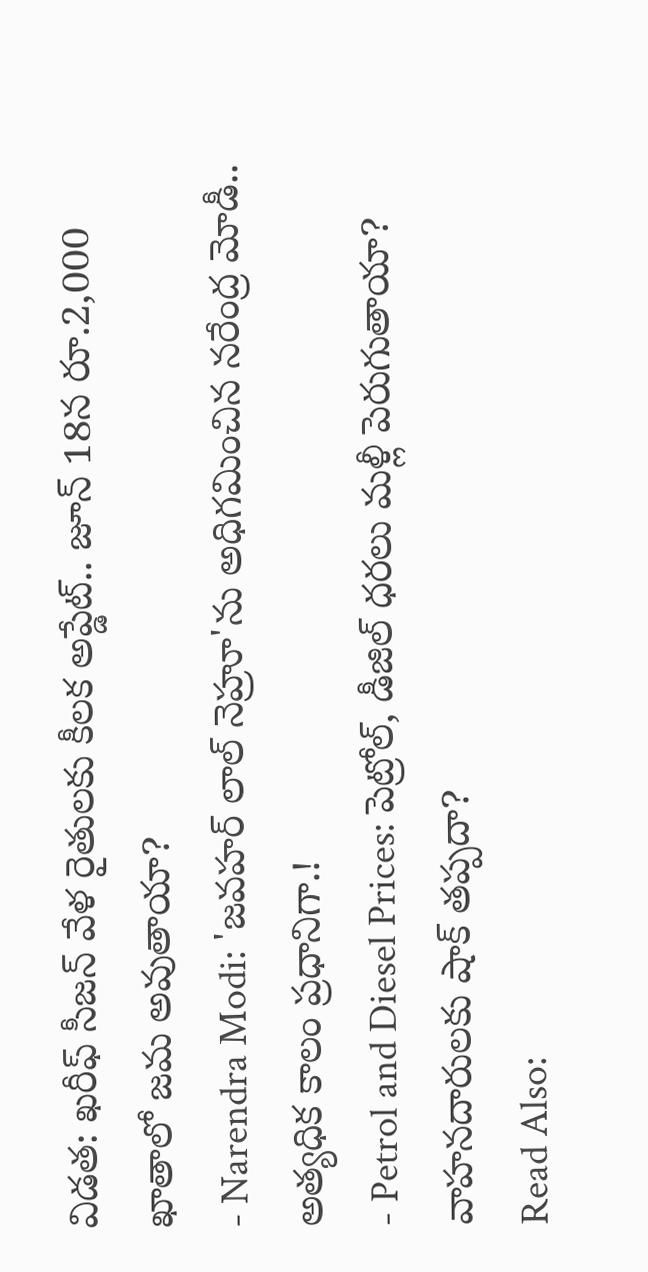విడత: ఖరీఫ్ సీజన్ వేళ రైతులకు కీలక అప్డేట్.. జూన్ 18న రూ.2,000 ఖాతాలో జమ అవుతాయా?
- Narendra Modi: 'జవహర్ లాల్ నెహ్రూ'ను అధిగమించిన నరేంద్ర మోడీ.. అత్యధిక కాలం ప్రధానిగా.!
- Petrol and Diesel Prices: పెట్రోల్, డీజిల్ ధరలు మళ్లీ పెరుగుతాయా? వాహనదారులకు షాక్ తప్పదా?
Read Also: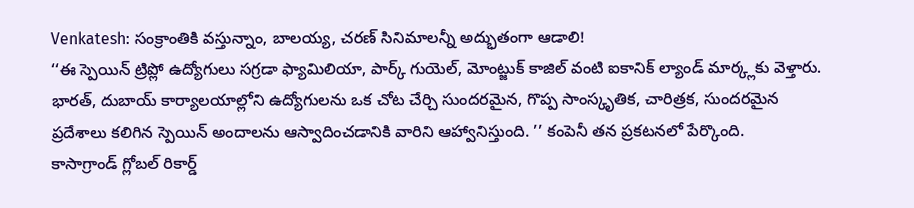Venkatesh: సంక్రాంతికి వస్తున్నాం, బాలయ్య, చరణ్ సినిమాలన్నీ అద్భుతంగా ఆడాలి!
‘‘ఈ స్పెయిన్ ట్రిప్లో ఉద్యోగులు సగ్రడా ఫ్యామిలియా, పార్క్ గుయెల్, మోంట్జుక్ కాజిల్ వంటి ఐకానిక్ ల్యాండ్ మార్క్లకు వెళ్తారు. భారత్, దుబాయ్ కార్యాలయాల్లోని ఉద్యోగులను ఒక చోట చేర్చి సుందరమైన, గొప్ప సాంస్కృతిక, చారిత్రక, సుందరమైన ప్రదేశాలు కలిగిన స్పెయిన్ అందాలను ఆస్వాదించడానికి వారిని ఆహ్వానిస్తుంది. ’’ కంపెనీ తన ప్రకటనలో పేర్కొంది.
కాసాగ్రాండ్ గ్లోబల్ రికార్డ్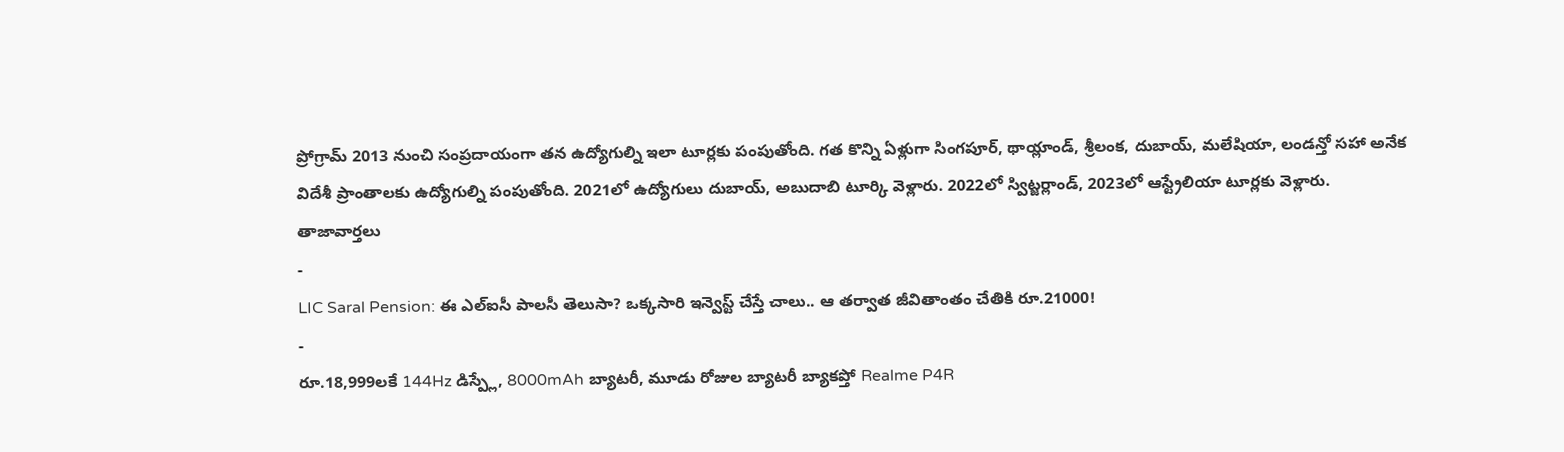ప్రోగ్రామ్ 2013 నుంచి సంప్రదాయంగా తన ఉద్యోగుల్ని ఇలా టూర్లకు పంపుతోంది. గత కొన్ని ఏళ్లుగా సింగపూర్, థాయ్లాండ్, శ్రీలంక, దుబాయ్, మలేషియా, లండన్తో సహా అనేక విదేశీ ప్రాంతాలకు ఉద్యోగుల్ని పంపుతోంది. 2021లో ఉద్యోగులు దుబాయ్, అబుదాబి టూర్కి వెళ్లారు. 2022లో స్విట్జర్లాండ్, 2023లో ఆస్ట్రేలియా టూర్లకు వెళ్లారు.
తాజావార్తలు
-
LIC Saral Pension: ఈ ఎల్ఐసీ పాలసీ తెలుసా? ఒక్కసారి ఇన్వెస్ట్ చేస్తే చాలు.. ఆ తర్వాత జీవితాంతం చేతికి రూ.21000!
-
రూ.18,999లకే 144Hz డిస్ప్లే, 8000mAh బ్యాటరీ, మూడు రోజుల బ్యాటరీ బ్యాకప్తో Realme P4R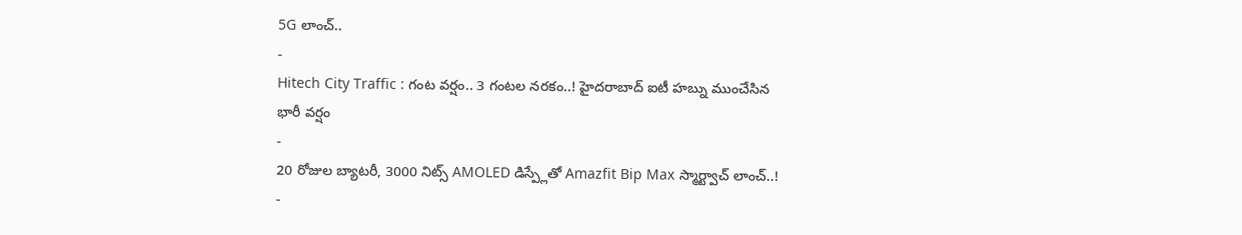5G లాంచ్..
-
Hitech City Traffic : గంట వర్షం.. 3 గంటల నరకం..! హైదరాబాద్ ఐటీ హబ్ను ముంచేసిన భారీ వర్షం
-
20 రోజుల బ్యాటరీ, 3000 నిట్స్ AMOLED డిస్ప్లేతో Amazfit Bip Max స్మార్ట్వాచ్ లాంచ్..!
-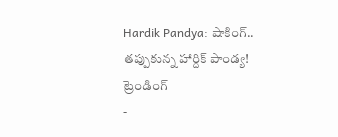Hardik Pandya: షాకింగ్.. తప్పుకున్న హార్దిక్ పాండ్య!
ట్రెండింగ్
-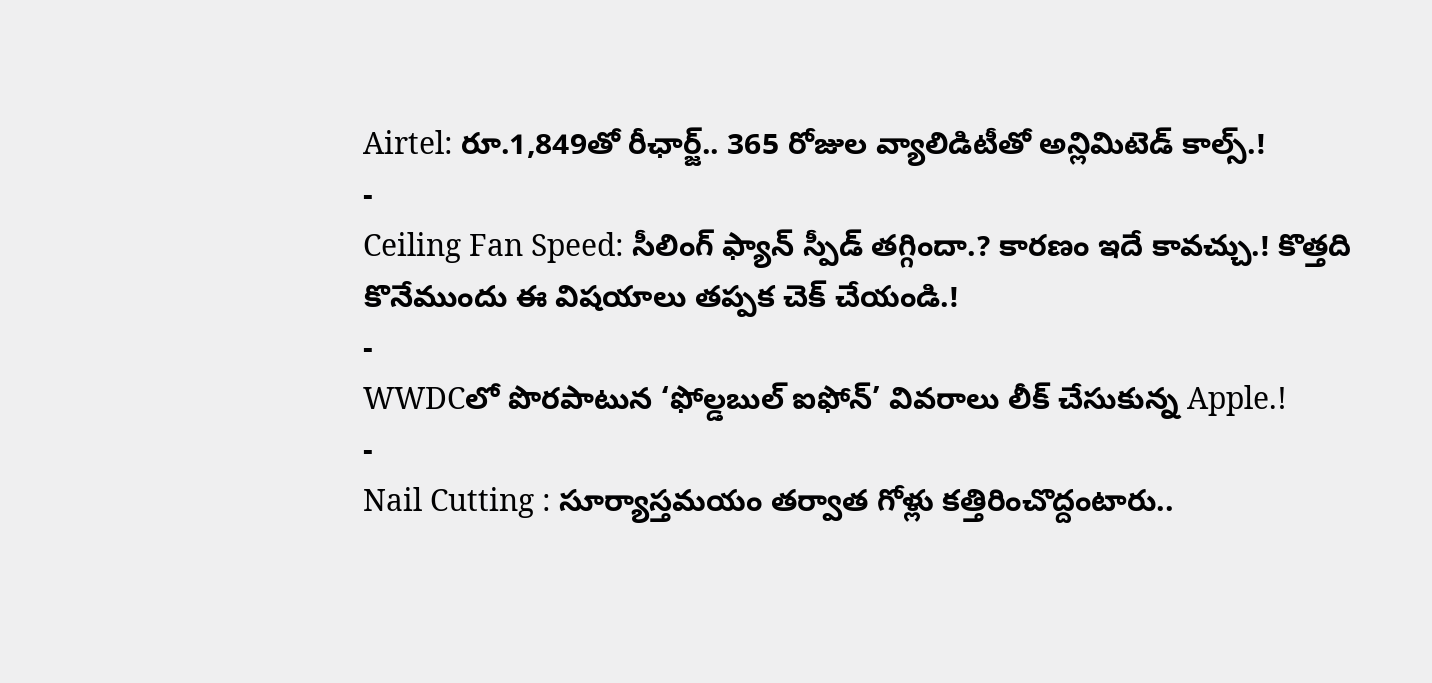Airtel: రూ.1,849తో రీఛార్జ్.. 365 రోజుల వ్యాలిడిటీతో అన్లిమిటెడ్ కాల్స్.!
-
Ceiling Fan Speed: సీలింగ్ ఫ్యాన్ స్పీడ్ తగ్గిందా.? కారణం ఇదే కావచ్చు.! కొత్తది కొనేముందు ఈ విషయాలు తప్పక చెక్ చేయండి.!
-
WWDCలో పొరపాటున ‘ఫోల్డబుల్ ఐఫోన్’ వివరాలు లీక్ చేసుకున్న Apple.!
-
Nail Cutting : సూర్యాస్తమయం తర్వాత గోళ్లు కత్తిరించొద్దంటారు..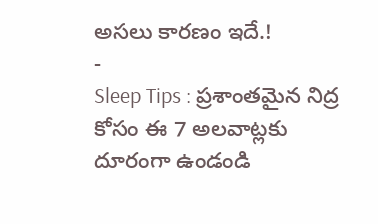అసలు కారణం ఇదే.!
-
Sleep Tips : ప్రశాంతమైన నిద్ర కోసం ఈ 7 అలవాట్లకు దూరంగా ఉండండి